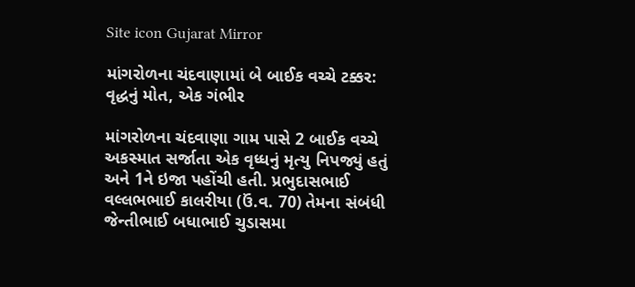Site icon Gujarat Mirror

માંગરોળના ચંદવાણામાં બે બાઈક વચ્ચે ટક્કર: વૃદ્ધનું મોત, એક ગંભીર

માંગરોળના ચંદવાણા ગામ પાસે 2 બાઈક વચ્ચે અકસ્માત સર્જાતા એક વૃધ્ધનું મૃત્યુ નિપજ્યું હતું અને 1ને ઇજા પહોંચી હતી. પ્રભુદાસભાઈ વલ્લભભાઈ કાલરીયા (ઉં.વ. 70) તેમના સંબંધી જેન્તીભાઈ બધાભાઈ ચુડાસમા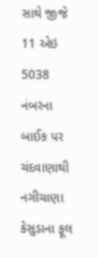સાથે જીજે 11 એઇ 5038 નંબરના બાઈક પર ચંદવાણાથી નગીચાણા કેસુડાના ફૂલ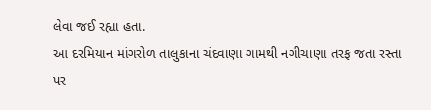લેવા જઈ રહ્યા હતા.
આ દરમિયાન માંગરોળ તાલુકાના ચંદવાણા ગામથી નગીચાણા તરફ જતા રસ્તા પર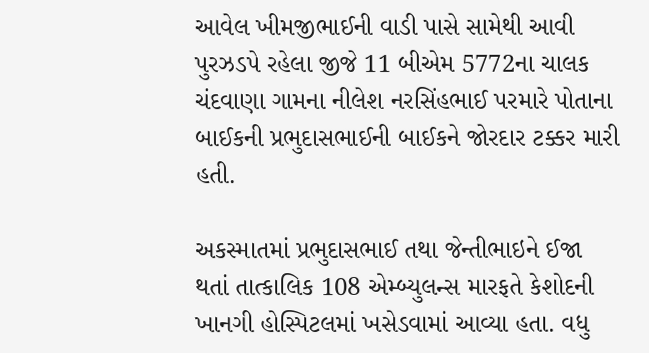આવેલ ખીમજીભાઈની વાડી પાસે સામેથી આવી પુરઝડપે રહેલા જીજે 11 બીએમ 5772ના ચાલક ચંદવાણા ગામના નીલેશ નરસિંહભાઈ પરમારે પોતાના બાઈકની પ્રભુદાસભાઈની બાઈકને જોરદાર ટક્કર મારી હતી.

અકસ્માતમાં પ્રભુદાસભાઈ તથા જેન્તીભાઇને ઈજા થતાં તાત્કાલિક 108 એમ્બ્યુલન્સ મારફતે કેશોદની ખાનગી હોસ્પિટલમાં ખસેડવામાં આવ્યા હતા. વધુ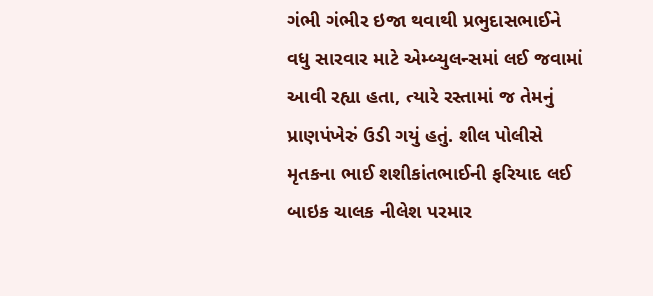ગંભી ગંભીર ઇજા થવાથી પ્રભુદાસભાઈને વધુ સારવાર માટે એમ્બ્યુલન્સમાં લઈ જવામાં આવી રહ્યા હતા, ત્યારે રસ્તામાં જ તેમનું પ્રાણપંખેરું ઉડી ગયું હતું. શીલ પોલીસે મૃતકના ભાઈ શશીકાંતભાઈની ફરિયાદ લઈ બાઇક ચાલક નીલેશ પરમાર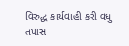વિરુદ્ધ કાર્યવાહી કરી વધુ તપાસ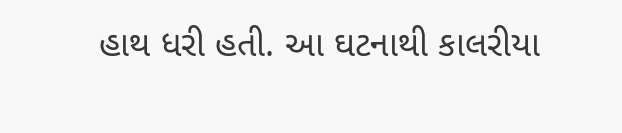હાથ ધરી હતી. આ ઘટનાથી કાલરીયા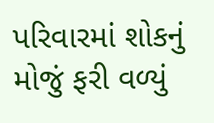પરિવારમાં શોકનું મોજું ફરી વળ્યું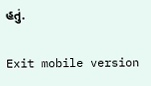હતું.

Exit mobile version